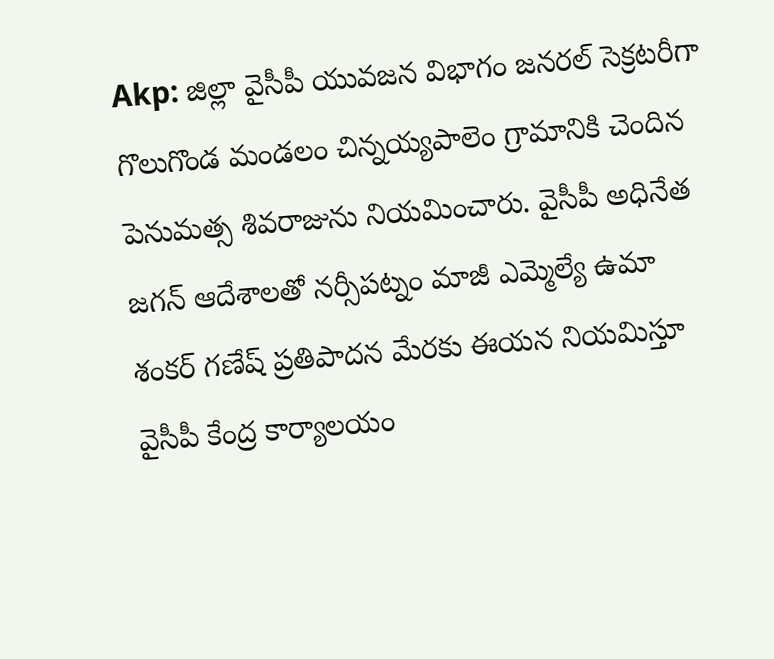Akp: జిల్లా వైసీపీ యువజన విభాగం జనరల్ సెక్రటరీగా గొలుగొండ మండలం చిన్నయ్యపాలెం గ్రామానికి చెందిన పెనుమత్స శివరాజును నియమించారు. వైసీపీ అధినేత జగన్ ఆదేశాలతో నర్సీపట్నం మాజీ ఎమ్మెల్యే ఉమా శంకర్ గణేష్ ప్రతిపాదన మేరకు ఈయన నియమిస్తూ వైసీపీ కేంద్ర కార్యాలయం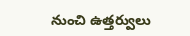నుంచి ఉత్తర్వులు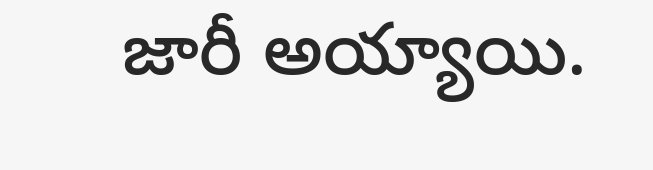జారీ అయ్యాయి.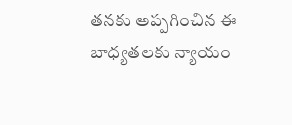తనకు అప్పగించిన ఈ బాధ్యతలకు న్యాయం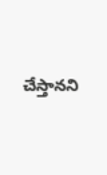చేస్తానని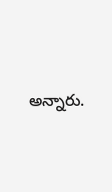అన్నారు.